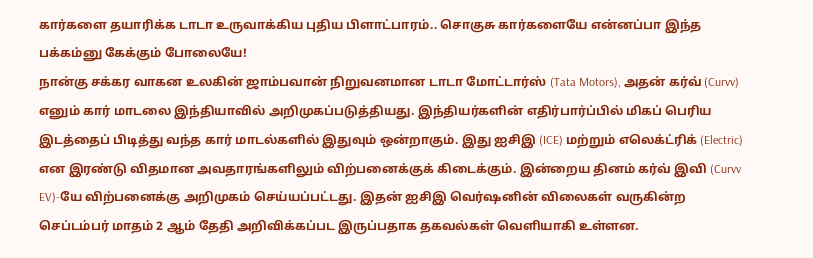கார்களை தயாரிக்க டாடா உருவாக்கிய புதிய பிளாட்பாரம்.. சொகுசு கார்களையே என்னப்பா இந்த பக்கம்னு கேக்கும் போலையே!
நான்கு சக்கர வாகன உலகின் ஜாம்பவான் நிறுவனமான டாடா மோட்டார்ஸ் (Tata Motors), அதன் கர்வ் (Curvv) எனும் கார் மாடலை இந்தியாவில் அறிமுகப்படுத்தியது. இந்தியர்களின் எதிர்பார்ப்பில் மிகப் பெரிய இடத்தைப் பிடித்து வந்த கார் மாடல்களில் இதுவும் ஒன்றாகும். இது ஐசிஇ (ICE) மற்றும் எலெக்ட்ரிக் (Electric) என இரண்டு விதமான அவதாரங்களிலும் விற்பனைக்குக் கிடைக்கும். இன்றைய தினம் கர்வ் இவி (Curvv EV)-யே விற்பனைக்கு அறிமுகம் செய்யப்பட்டது. இதன் ஐசிஇ வெர்ஷனின் விலைகள் வருகின்ற செப்டம்பர் மாதம் 2 ஆம் தேதி அறிவிக்கப்பட இருப்பதாக தகவல்கள் வெளியாகி உள்ளன.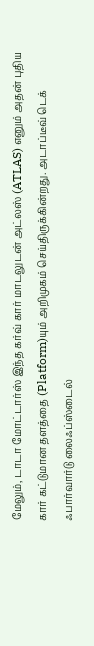மேலும், டாடா மோட்டார்ஸ் இந்த கர்வ் கார் மாடலுடன் அட்லஸ் (ATLAS) எனும் அதன் புதிய கார் கட்டுமான தளத்தை (Platform)யும் அறிமுகம் செய்திருக்கின்றது. அடாப்டீவ் டெக் ஃபார்வார்டு லைஃப்ஸ்டைல்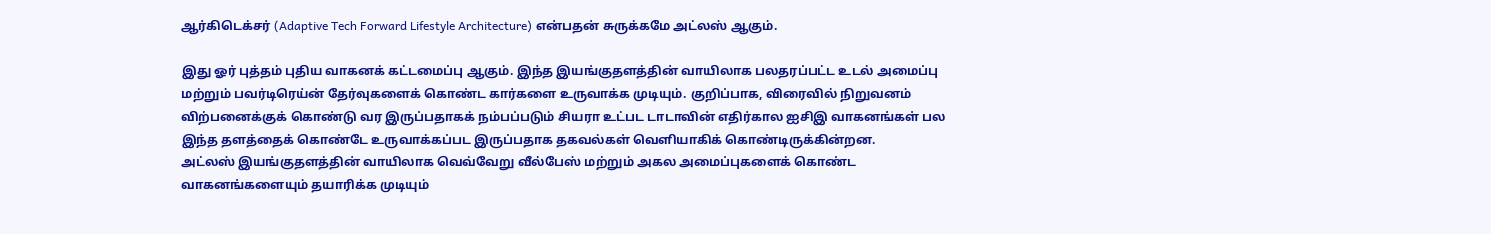ஆர்கிடெக்சர் (Adaptive Tech Forward Lifestyle Architecture) என்பதன் சுருக்கமே அட்லஸ் ஆகும்.

இது ஓர் புத்தம் புதிய வாகனக் கட்டமைப்பு ஆகும். இந்த இயங்குதளத்தின் வாயிலாக பலதரப்பட்ட உடல் அமைப்பு மற்றும் பவர்டிரெய்ன் தேர்வுகளைக் கொண்ட கார்களை உருவாக்க முடியும். குறிப்பாக, விரைவில் நிறுவனம் விற்பனைக்குக் கொண்டு வர இருப்பதாகக் நம்பப்படும் சியரா உட்பட டாடாவின் எதிர்கால ஐசிஇ வாகனங்கள் பல இந்த தளத்தைக் கொண்டே உருவாக்கப்பட இருப்பதாக தகவல்கள் வெளியாகிக் கொண்டிருக்கின்றன.
அட்லஸ் இயங்குதளத்தின் வாயிலாக வெவ்வேறு வீல்பேஸ் மற்றும் அகல அமைப்புகளைக் கொண்ட வாகனங்களையும் தயாரிக்க முடியும்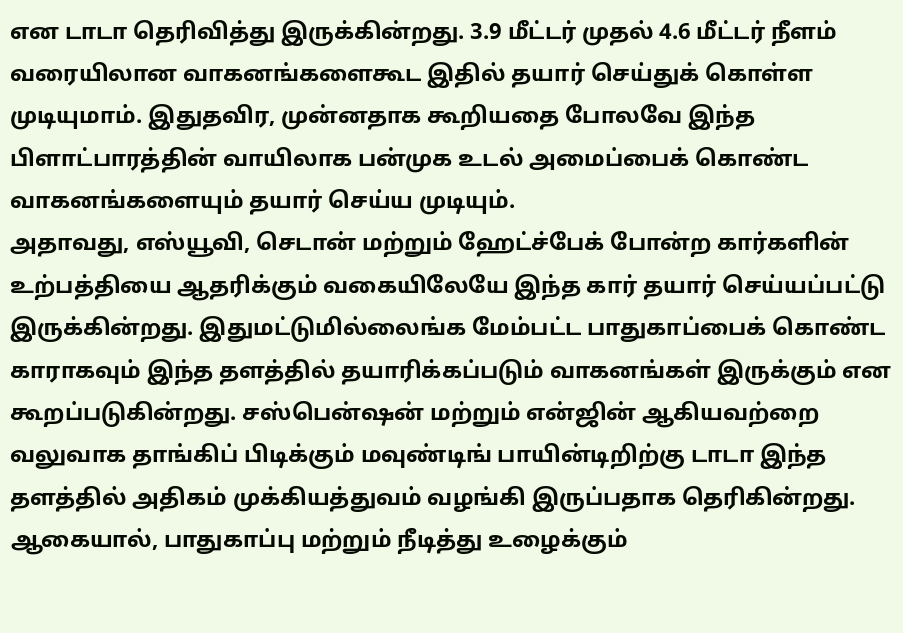என டாடா தெரிவித்து இருக்கின்றது. 3.9 மீட்டர் முதல் 4.6 மீட்டர் நீளம் வரையிலான வாகனங்களைகூட இதில் தயார் செய்துக் கொள்ள முடியுமாம். இதுதவிர, முன்னதாக கூறியதை போலவே இந்த பிளாட்பாரத்தின் வாயிலாக பன்முக உடல் அமைப்பைக் கொண்ட வாகனங்களையும் தயார் செய்ய முடியும்.
அதாவது, எஸ்யூவி, செடான் மற்றும் ஹேட்ச்பேக் போன்ற கார்களின் உற்பத்தியை ஆதரிக்கும் வகையிலேயே இந்த கார் தயார் செய்யப்பட்டு இருக்கின்றது. இதுமட்டுமில்லைங்க மேம்பட்ட பாதுகாப்பைக் கொண்ட காராகவும் இந்த தளத்தில் தயாரிக்கப்படும் வாகனங்கள் இருக்கும் என கூறப்படுகின்றது. சஸ்பென்ஷன் மற்றும் என்ஜின் ஆகியவற்றை வலுவாக தாங்கிப் பிடிக்கும் மவுண்டிங் பாயின்டிறிற்கு டாடா இந்த தளத்தில் அதிகம் முக்கியத்துவம் வழங்கி இருப்பதாக தெரிகின்றது.
ஆகையால், பாதுகாப்பு மற்றும் நீடித்து உழைக்கும்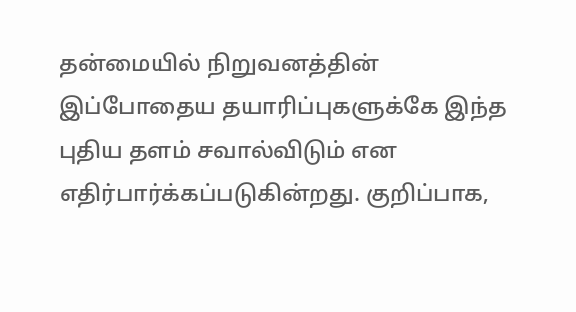தன்மையில் நிறுவனத்தின் இப்போதைய தயாரிப்புகளுக்கே இந்த புதிய தளம் சவால்விடும் என எதிர்பார்க்கப்படுகின்றது. குறிப்பாக,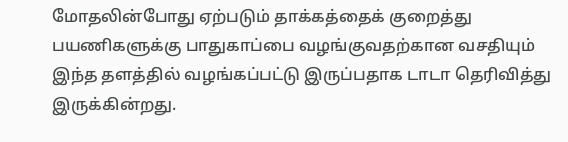மோதலின்போது ஏற்படும் தாக்கத்தைக் குறைத்து பயணிகளுக்கு பாதுகாப்பை வழங்குவதற்கான வசதியும் இந்த தளத்தில் வழங்கப்பட்டு இருப்பதாக டாடா தெரிவித்து இருக்கின்றது.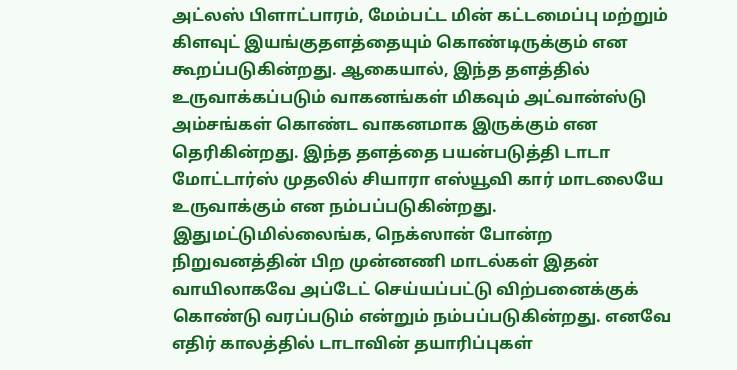அட்லஸ் பிளாட்பாரம், மேம்பட்ட மின் கட்டமைப்பு மற்றும் கிளவுட் இயங்குதளத்தையும் கொண்டிருக்கும் என கூறப்படுகின்றது. ஆகையால், இந்த தளத்தில் உருவாக்கப்படும் வாகனங்கள் மிகவும் அட்வான்ஸ்டு அம்சங்கள் கொண்ட வாகனமாக இருக்கும் என தெரிகின்றது. இந்த தளத்தை பயன்படுத்தி டாடா மோட்டார்ஸ் முதலில் சியாரா எஸ்யூவி கார் மாடலையே உருவாக்கும் என நம்பப்படுகின்றது.
இதுமட்டுமில்லைங்க, நெக்ஸான் போன்ற நிறுவனத்தின் பிற முன்னணி மாடல்கள் இதன் வாயிலாகவே அப்டேட் செய்யப்பட்டு விற்பனைக்குக் கொண்டு வரப்படும் என்றும் நம்பப்படுகின்றது. எனவே எதிர் காலத்தில் டாடாவின் தயாரிப்புகள்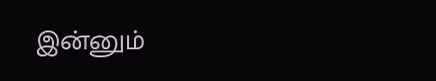இன்னும்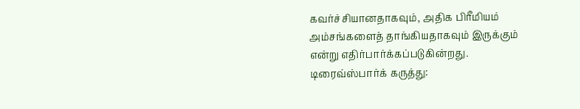கவர்ச்சியானதாகவும், அதிக பிரீமியம் அம்சங்களைத் தாங்கியதாகவும் இருக்கும் என்று எதிர்பார்க்கப்படுகின்றது.
டிரைவ்ஸ்பார்க் கருத்து: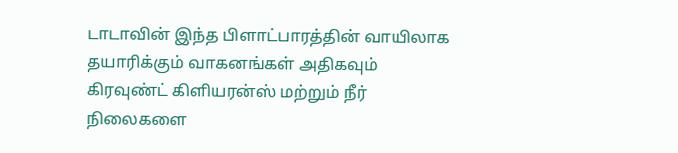டாடாவின் இந்த பிளாட்பாரத்தின் வாயிலாக தயாரிக்கும் வாகனங்கள் அதிகவும் கிரவுண்ட் கிளியரன்ஸ் மற்றும் நீர் நிலைகளை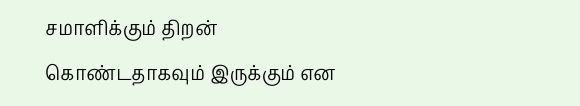சமாளிக்கும் திறன் கொண்டதாகவும் இருக்கும் என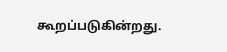கூறப்படுகின்றது.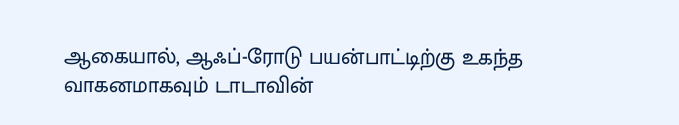ஆகையால், ஆஃப்-ரோடு பயன்பாட்டிற்கு உகந்த வாகனமாகவும் டாடாவின்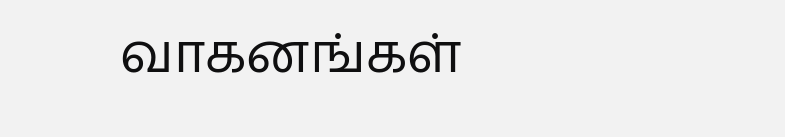வாகனங்கள்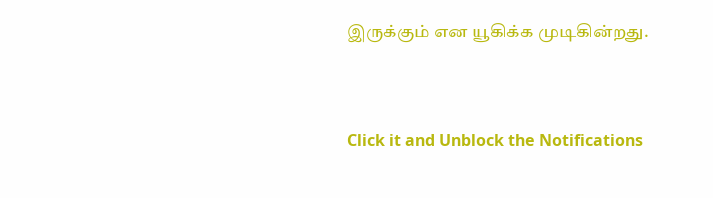இருக்கும் என யூகிக்க முடிகின்றது.


Click it and Unblock the Notifications